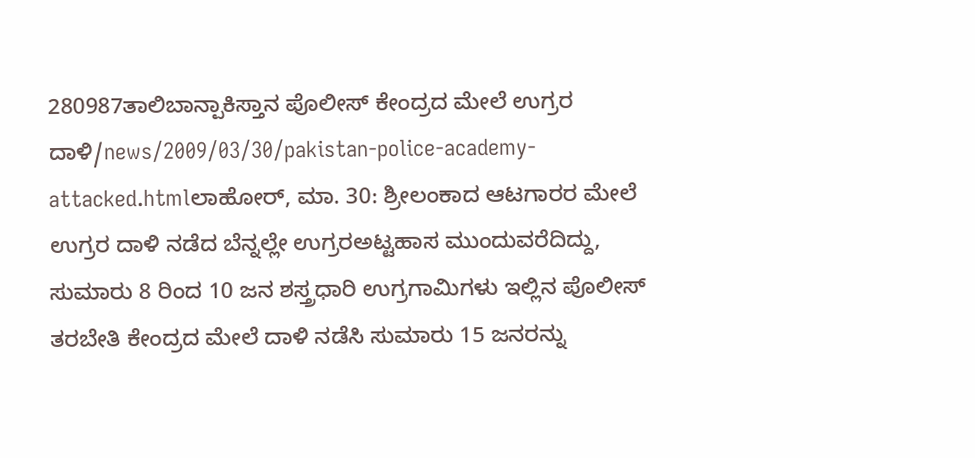280987ತಾಲಿಬಾನ್ಪಾಕಿಸ್ತಾನ ಪೊಲೀಸ್ ಕೇಂದ್ರದ ಮೇಲೆ ಉಗ್ರರ ದಾಳಿ/news/2009/03/30/pakistan-police-academy-attacked.htmlಲಾಹೋರ್, ಮಾ. 30: ಶ್ರೀಲಂಕಾದ ಆಟಗಾರರ ಮೇಲೆ ಉಗ್ರರ ದಾಳಿ ನಡೆದ ಬೆನ್ನಲ್ಲೇ ಉಗ್ರರಅಟ್ಟಹಾಸ ಮುಂದುವರೆದಿದ್ದು, ಸುಮಾರು 8 ರಿಂದ 10 ಜನ ಶಸ್ತ್ರಧಾರಿ ಉಗ್ರಗಾಮಿಗಳು ಇಲ್ಲಿನ ಪೊಲೀಸ್ ತರಬೇತಿ ಕೇಂದ್ರದ ಮೇಲೆ ದಾಳಿ ನಡೆಸಿ ಸುಮಾರು 15 ಜನರನ್ನು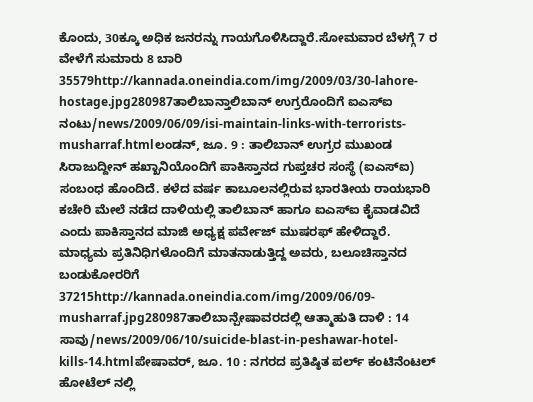ಕೊಂದು, 30ಕ್ಕೂ ಅಧಿಕ ಜನರನ್ನು ಗಾಯಗೊಳಿಸಿದ್ದಾರೆ.ಸೋಮವಾರ ಬೆಳಗ್ಗೆ 7 ರ ವೇಳೆಗೆ ಸುಮಾರು 8 ಬಾರಿ 35579http://kannada.oneindia.com/img/2009/03/30-lahore-hostage.jpg280987ತಾಲಿಬಾನ್ತಾಲಿಬಾನ್ ಉಗ್ರರೊಂದಿಗೆ ಐಎಸ್ಐ ನಂಟು/news/2009/06/09/isi-maintain-links-with-terrorists-musharraf.htmlಲಂಡನ್, ಜೂ. 9 : ತಾಲಿಬಾನ್ ಉಗ್ರರ ಮುಖಂಡ ಸಿರಾಜುದ್ದೀನ್ ಹಖ್ಖಾನಿಯೊಂದಿಗೆ ಪಾಕಿಸ್ತಾನದ ಗುಪ್ತಚರ ಸಂಸ್ಥೆ (ಐಎಸ್ಐ) ಸಂಬಂಧ ಹೊಂದಿದೆ. ಕಳೆದ ವರ್ಷ ಕಾಬೂಲನಲ್ಲಿರುವ ಭಾರತೀಯ ರಾಯಭಾರಿ ಕಚೇರಿ ಮೇಲೆ ನಡೆದ ದಾಳಿಯಲ್ಲಿ ತಾಲಿಬಾನ್ ಹಾಗೂ ಐಎಸ್ಐ ಕೈವಾಡವಿದೆ ಎಂದು ಪಾಕಿಸ್ತಾನದ ಮಾಜಿ ಅಧ್ಯಕ್ಷ ಪರ್ವೇಜ್ ಮುಷರಫ್ ಹೇಳಿದ್ದಾರೆ. ಮಾಧ್ಯಮ ಪ್ರತಿನಿಧಿಗಳೊಂದಿಗೆ ಮಾತನಾಡುತ್ತಿದ್ದ ಅವರು, ಬಲೂಚಿಸ್ತಾನದ ಬಂಡುಕೋರರಿಗೆ 37215http://kannada.oneindia.com/img/2009/06/09-musharraf.jpg280987ತಾಲಿಬಾನ್ಪೇಷಾವರದಲ್ಲಿ ಆತ್ಮಾಹುತಿ ದಾಳಿ : 14 ಸಾವು/news/2009/06/10/suicide-blast-in-peshawar-hotel-kills-14.htmlಪೇಷಾವರ್, ಜೂ. 10 : ನಗರದ ಪ್ರತಿಷ್ಠಿತ ಪರ್ಲ್ ಕಂಟಿನೆಂಟಲ್ ಹೋಟೆಲ್ ನಲ್ಲಿ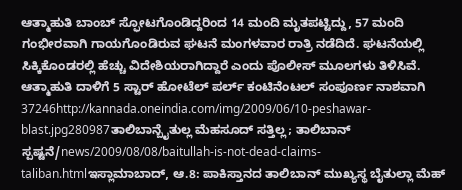ಆತ್ಮಾಹುತಿ ಬಾಂಬ್ ಸ್ಫೋಟಗೊಂಡಿದ್ದರಿಂದ 14 ಮಂದಿ ಮೃತಪಟ್ಟಿದ್ದು, 57 ಮಂದಿ ಗಂಭೀರವಾಗಿ ಗಾಯಗೊಂಡಿರುವ ಘಟನೆ ಮಂಗಳವಾರ ರಾತ್ರಿ ನಡೆದಿದೆ. ಘಟನೆಯಲ್ಲಿ ಸಿಕ್ಕಿಕೊಂಡರಲ್ಲಿ ಹೆಚ್ಚು ವಿದೇಶಿಯರಾಗಿದ್ದಾರೆ ಎಂದು ಪೊಲೀಸ್ ಮೂಲಗಳು ತಿಳಿಸಿವೆ. ಆತ್ಮಾಹುತಿ ದಾಳಿಗೆ 5 ಸ್ಟಾರ್ ಹೋಟೆಲ್ ಪರ್ಲ್ ಕಂಟಿನೆಂಟಲ್ ಸಂಪೂರ್ಣ ನಾಶವಾಗಿ 37246http://kannada.oneindia.com/img/2009/06/10-peshawar-blast.jpg280987ತಾಲಿಬಾನ್ಬೈತುಲ್ಲ ಮೆಹಸೂದ್ ಸತ್ತಿಲ್ಲ; ತಾಲಿಬಾನ್ ಸ್ಪಷ್ಟನೆ/news/2009/08/08/baitullah-is-not-dead-claims-taliban.htmlಇಸ್ಲಾಮಾಬಾದ್, ಆ.8: ಪಾಕಿಸ್ತಾನದ ತಾಲಿಬಾನ್ ಮುಖ್ಯಸ್ಥ ಬೈತುಲ್ಲಾ ಮೆಹ್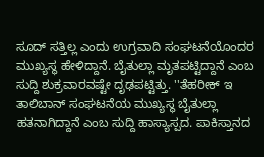ಸೂದ್ ಸತ್ತಿಲ್ಲ ಎಂದು ಉಗ್ರವಾದಿ ಸಂಘಟನೆಯೊಂದರ ಮುಖ್ಯಸ್ಥ ಹೇಳಿದ್ದಾನೆ. ಬೈತುಲ್ಲಾ ಮೃತಪಟ್ಟಿದ್ದಾನೆ ಎಂಬ ಸುದ್ದಿ ಶುಕ್ರವಾರವಷ್ಟೇ ದೃಢಪಟ್ಟಿತ್ತು. ''ತೆಹರೀಕ್ ಇ ತಾಲಿಬಾನ್ ಸಂಘಟನೆಯ ಮುಖ್ಯಸ್ಥ ಬೈತುಲ್ಲಾ ಹತನಾಗಿದ್ದಾನೆ ಎಂಬ ಸುದ್ದಿ ಹಾಸ್ಯಾಸ್ಪದ. ಪಾಕಿಸ್ತಾನದ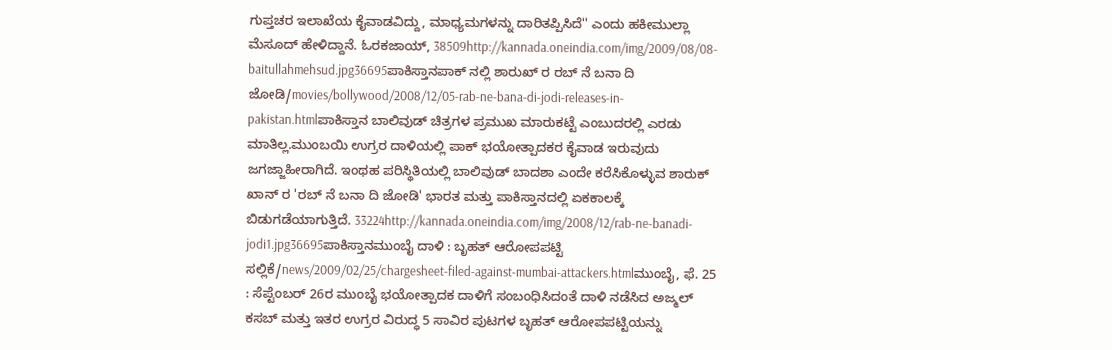ಗುಪ್ತಚರ ಇಲಾಖೆಯ ಕೈವಾಡವಿದ್ದು, ಮಾಧ್ಯಮಗಳನ್ನು ದಾರಿತಪ್ಪಿಸಿದೆ'' ಎಂದು ಹಕೀಮುಲ್ಲಾ ಮೆಸೂದ್ ಹೇಳಿದ್ದಾನೆ. ಓರಕಜಾಯ್, 38509http://kannada.oneindia.com/img/2009/08/08-baitullahmehsud.jpg36695ಪಾಕಿಸ್ತಾನಪಾಕ್ ನಲ್ಲಿ ಶಾರುಖ್ ರ ರಬ್ ನೆ ಬನಾ ದಿ ಜೋಡಿ/movies/bollywood/2008/12/05-rab-ne-bana-di-jodi-releases-in-pakistan.htmlಪಾಕಿಸ್ತಾನ ಬಾಲಿವುಡ್ ಚಿತ್ರಗಳ ಪ್ರಮುಖ ಮಾರುಕಟ್ಟೆ ಎಂಬುದರಲ್ಲಿ ಎರಡು ಮಾತಿಲ್ಲ.ಮುಂಬಯಿ ಉಗ್ರರ ದಾಳಿಯಲ್ಲಿ ಪಾಕ್ ಭಯೋತ್ಪಾದಕರ ಕೈವಾಡ ಇರುವುದು ಜಗಜ್ಜಾಹೀರಾಗಿದೆ. ಇಂಥಹ ಪರಿಸ್ಥಿತಿಯಲ್ಲಿ ಬಾಲಿವುಡ್ ಬಾದಶಾ ಎಂದೇ ಕರೆಸಿಕೊಳ್ಳುವ ಶಾರುಕ್ ಖಾನ್ ರ 'ರಬ್ ನೆ ಬನಾ ದಿ ಜೋಡಿ' ಭಾರತ ಮತ್ತು ಪಾಕಿಸ್ತಾನದಲ್ಲಿ ಏಕಕಾಲಕ್ಕೆ ಬಿಡುಗಡೆಯಾಗುತ್ತಿದೆ. 33224http://kannada.oneindia.com/img/2008/12/rab-ne-banadi-jodi1.jpg36695ಪಾಕಿಸ್ತಾನಮುಂಬೈ ದಾಳಿ : ಬೃಹತ್ ಆರೋಪಪಟ್ಟಿ ಸಲ್ಲಿಕೆ/news/2009/02/25/chargesheet-filed-against-mumbai-attackers.htmlಮುಂಬೈ, ಫೆ. 25 : ಸೆಪ್ಟೆಂಬರ್ 26ರ ಮುಂಬೈ ಭಯೋತ್ಪಾದಕ ದಾಳಿಗೆ ಸಂಬಂಧಿಸಿದಂತೆ ದಾಳಿ ನಡೆಸಿದ ಅಜ್ಮಲ್ ಕಸಬ್ ಮತ್ತು ಇತರ ಉಗ್ರರ ವಿರುದ್ಧ 5 ಸಾವಿರ ಪುಟಗಳ ಬೃಹತ್ ಆರೋಪಪಟ್ಟಿಯನ್ನು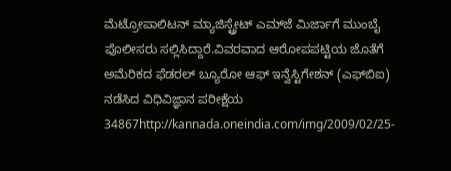ಮೆಟ್ರೋಪಾಲಿಟನ್ ಮ್ಯಾಜಿಸ್ಟ್ರೇಟ್ ಎಮ್‌ಜೆ ಮಿರ್ಜಾಗೆ ಮುಂಬೈ ಪೊಲೀಸರು ಸಲ್ಲಿಸಿದ್ದಾರೆ.ವಿವರವಾದ ಆರೋಪಪಟ್ಟಿಯ ಜೊತೆಗೆ ಅಮೆರಿಕದ ಫೆಡರಲ್ ಬ್ಯೂರೋ ಆಫ್ ಇನ್ವೆಸ್ಟಿಗೇಶನ್ (ಎಫ್‌ಬಿಐ) ನಡೆಸಿದ ವಿಧಿವಿಜ್ಞಾನ ಪರೀಕ್ಷೆಯ 34867http://kannada.oneindia.com/img/2009/02/25-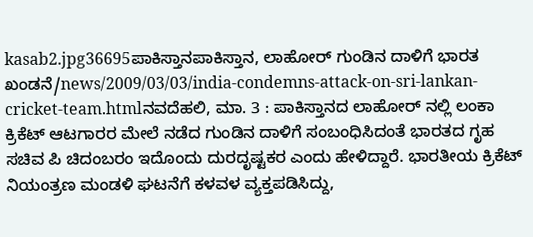kasab2.jpg36695ಪಾಕಿಸ್ತಾನಪಾಕಿಸ್ತಾನ, ಲಾಹೋರ್ ಗುಂಡಿನ ದಾಳಿಗೆ ಭಾರತ ಖಂಡನೆ/news/2009/03/03/india-condemns-attack-on-sri-lankan-cricket-team.htmlನವದೆಹಲಿ, ಮಾ. 3 : ಪಾಕಿಸ್ತಾನದ ಲಾಹೋರ್ ನಲ್ಲಿ ಲಂಕಾ ಕ್ರಿಕೆಟ್ ಆಟಗಾರರ ಮೇಲೆ ನಡೆದ ಗುಂಡಿನ ದಾಳಿಗೆ ಸಂಬಂಧಿಸಿದಂತೆ ಭಾರತದ ಗೃಹ ಸಚಿವ ಪಿ ಚಿದಂಬರಂ ಇದೊಂದು ದುರದೃಷ್ಟಕರ ಎಂದು ಹೇಳಿದ್ದಾರೆ. ಭಾರತೀಯ ಕ್ರಿಕೆಟ್ ನಿಯಂತ್ರಣ ಮಂಡಳಿ ಘಟನೆಗೆ ಕಳವಳ ವ್ಯಕ್ತಪಡಿಸಿದ್ದು,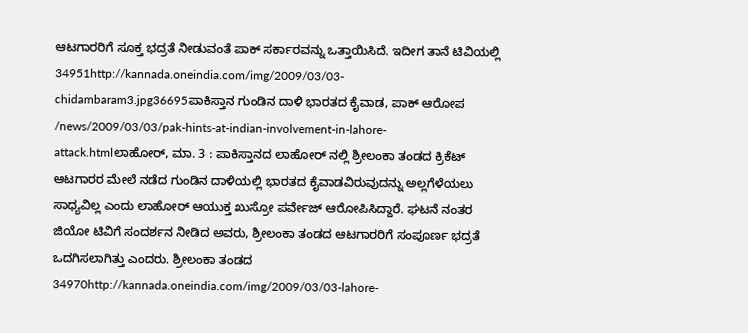ಆಟಗಾರರಿಗೆ ಸೂಕ್ತ ಭದ್ರತೆ ನೀಡುವಂತೆ ಪಾಕ್ ಸರ್ಕಾರವನ್ನು ಒತ್ತಾಯಿಸಿದೆ. ಇದೀಗ ತಾನೆ ಟಿವಿಯಲ್ಲಿ 34951http://kannada.oneindia.com/img/2009/03/03-chidambaram3.jpg36695ಪಾಕಿಸ್ತಾನ ಗುಂಡಿನ ದಾಳಿ ಭಾರತದ ಕೈವಾಡ, ಪಾಕ್ ಆರೋಪ /news/2009/03/03/pak-hints-at-indian-involvement-in-lahore-attack.htmlಲಾಹೋರ್, ಮಾ. 3 : ಪಾಕಿಸ್ತಾನದ ಲಾಹೋರ್ ನಲ್ಲಿ ಶ್ರೀಲಂಕಾ ತಂಡದ ಕ್ರಿಕೆಟ್ ಆಟಗಾರರ ಮೇಲೆ ನಡೆದ ಗುಂಡಿನ ದಾಳಿಯಲ್ಲಿ ಭಾರತದ ಕೈವಾಡವಿರುವುದನ್ನು ಅಲ್ಲಗೆಳೆಯಲು ಸಾಧ್ಯವಿಲ್ಲ ಎಂದು ಲಾಹೋರ್ ಆಯುಕ್ತ ಖುಸ್ರೋ ಪರ್ವೇಜ್ ಆರೋಪಿಸಿದ್ದಾರೆ. ಘಟನೆ ನಂತರ ಜಿಯೋ ಟಿವಿಗೆ ಸಂದರ್ಶನ ನೀಡಿದ ಅವರು, ಶ್ರೀಲಂಕಾ ತಂಡದ ಆಟಗಾರರಿಗೆ ಸಂಪೂರ್ಣ ಭದ್ರತೆ ಒದಗಿಸಲಾಗಿತ್ತು ಎಂದರು. ಶ್ರೀಲಂಕಾ ತಂಡದ 34970http://kannada.oneindia.com/img/2009/03/03-lahore-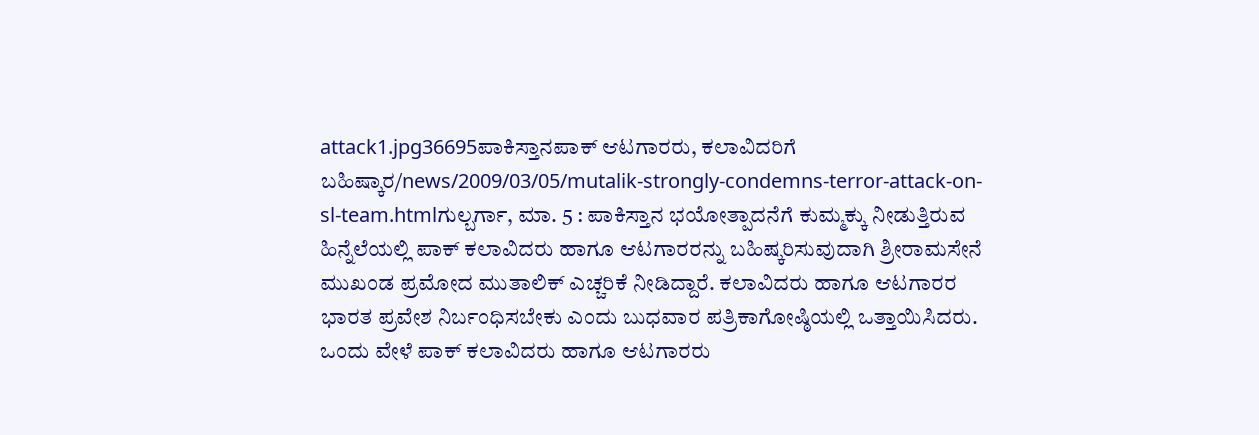attack1.jpg36695ಪಾಕಿಸ್ತಾನಪಾಕ್ ಆಟಗಾರರು, ಕಲಾವಿದರಿಗೆ ಬಹಿಷ್ಕಾರ/news/2009/03/05/mutalik-strongly-condemns-terror-attack-on-sl-team.htmlಗುಲ್ಬರ್ಗಾ, ಮಾ. 5 : ಪಾಕಿಸ್ತಾನ ಭಯೋತ್ಪಾದನೆಗೆ ಕುಮ್ಮಕ್ಕು ನೀಡುತ್ತಿರುವ ಹಿನ್ನೆಲೆಯಲ್ಲಿ ಪಾಕ್ ಕಲಾವಿದರು ಹಾಗೂ ಆಟಗಾರರನ್ನು ಬಹಿಷ್ಕರಿಸುವುದಾಗಿ ಶ್ರೀರಾಮಸೇನೆ ಮುಖಂಡ ಪ್ರಮೋದ ಮುತಾಲಿಕ್ ಎಚ್ಚರಿಕೆ ನೀಡಿದ್ದಾರೆ. ಕಲಾವಿದರು ಹಾಗೂ ಆಟಗಾರರ ಭಾರತ ಪ್ರವೇಶ ನಿರ್ಬಂಧಿಸಬೇಕು ಎಂದು ಬುಧವಾರ ಪತ್ರಿಕಾಗೋಷ್ಠಿಯಲ್ಲಿ ಒತ್ತಾಯಿಸಿದರು. ಒಂದು ವೇಳೆ ಪಾಕ್ ಕಲಾವಿದರು ಹಾಗೂ ಆಟಗಾರರು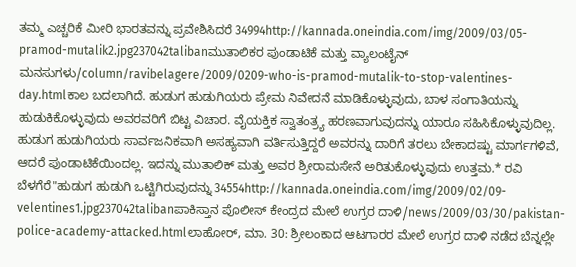ತಮ್ಮ ಎಚ್ಚರಿಕೆ ಮೀರಿ ಭಾರತವನ್ನು ಪ್ರವೇಶಿಸಿದರೆ 34994http://kannada.oneindia.com/img/2009/03/05-pramod-mutalik2.jpg237042talibanಮುತಾಲಿಕರ ಪುಂಡಾಟಿಕೆ ಮತ್ತು ವ್ಯಾಲಂಟೈನ್ ಮನಸುಗಳು/column/ravibelagere/2009/0209-who-is-pramod-mutalik-to-stop-valentines-day.htmlಕಾಲ ಬದಲಾಗಿದೆ. ಹುಡುಗ ಹುಡುಗಿಯರು ಪ್ರೇಮ ನಿವೇದನೆ ಮಾಡಿಕೊಳ್ಳುವುದು, ಬಾಳ ಸಂಗಾತಿಯನ್ನು ಹುಡುಕಿಕೊಳ್ಳುವುದು ಅವರವರಿಗೆ ಬಿಟ್ಟ ವಿಚಾರ. ವೈಯಕ್ತಿಕ ಸ್ವಾತಂತ್ರ್ಯ ಹರಣವಾಗುವುದನ್ನು ಯಾರೂ ಸಹಿಸಿಕೊಳ್ಳುವುದಿಲ್ಲ. ಹುಡುಗ ಹುಡುಗಿಯರು ಸಾರ್ವಜನಿಕವಾಗಿ ಅಸಹ್ಯವಾಗಿ ವರ್ತಿಸುತ್ತಿದ್ದರೆ ಅವರನ್ನು ದಾರಿಗೆ ತರಲು ಬೇಕಾದಷ್ಟು ಮಾರ್ಗಗಳಿವೆ, ಆದರೆ ಪುಂಡಾಟಿಕೆಯಿಂದಲ್ಲ. ಇದನ್ನು ಮುತಾಲಿಕ್ ಮತ್ತು ಅವರ ಶ್ರೀರಾಮಸೇನೆ ಅರಿತುಕೊಳ್ಳುವುದು ಉತ್ತಮ.* ರವಿ ಬೆಳಗೆರೆ"ಹುಡುಗ ಹುಡುಗಿ ಒಟ್ಟಿಗಿರುವುದನ್ನು 34554http://kannada.oneindia.com/img/2009/02/09-velentines1.jpg237042talibanಪಾಕಿಸ್ತಾನ ಪೊಲೀಸ್ ಕೇಂದ್ರದ ಮೇಲೆ ಉಗ್ರರ ದಾಳಿ/news/2009/03/30/pakistan-police-academy-attacked.htmlಲಾಹೋರ್, ಮಾ. 30: ಶ್ರೀಲಂಕಾದ ಆಟಗಾರರ ಮೇಲೆ ಉಗ್ರರ ದಾಳಿ ನಡೆದ ಬೆನ್ನಲ್ಲೇ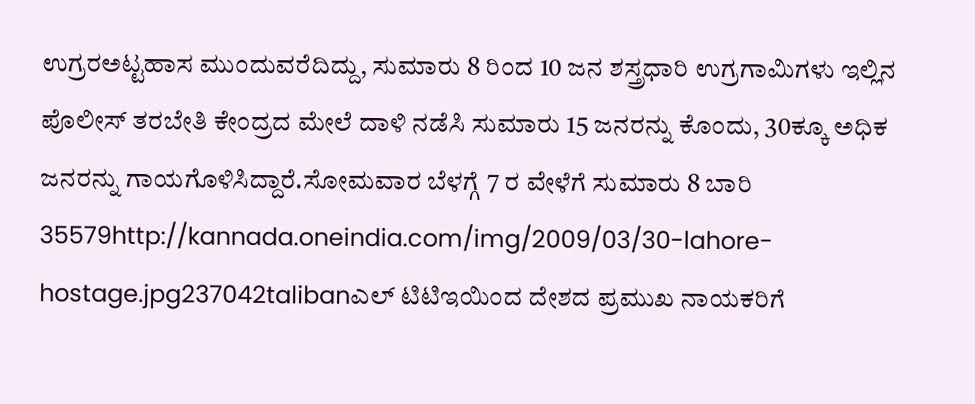ಉಗ್ರರಅಟ್ಟಹಾಸ ಮುಂದುವರೆದಿದ್ದು, ಸುಮಾರು 8 ರಿಂದ 10 ಜನ ಶಸ್ತ್ರಧಾರಿ ಉಗ್ರಗಾಮಿಗಳು ಇಲ್ಲಿನ ಪೊಲೀಸ್ ತರಬೇತಿ ಕೇಂದ್ರದ ಮೇಲೆ ದಾಳಿ ನಡೆಸಿ ಸುಮಾರು 15 ಜನರನ್ನು ಕೊಂದು, 30ಕ್ಕೂ ಅಧಿಕ ಜನರನ್ನು ಗಾಯಗೊಳಿಸಿದ್ದಾರೆ.ಸೋಮವಾರ ಬೆಳಗ್ಗೆ 7 ರ ವೇಳೆಗೆ ಸುಮಾರು 8 ಬಾರಿ 35579http://kannada.oneindia.com/img/2009/03/30-lahore-hostage.jpg237042talibanಎಲ್ ಟಿಟಿಇಯಿಂದ ದೇಶದ ಪ್ರಮುಖ ನಾಯಕರಿಗೆ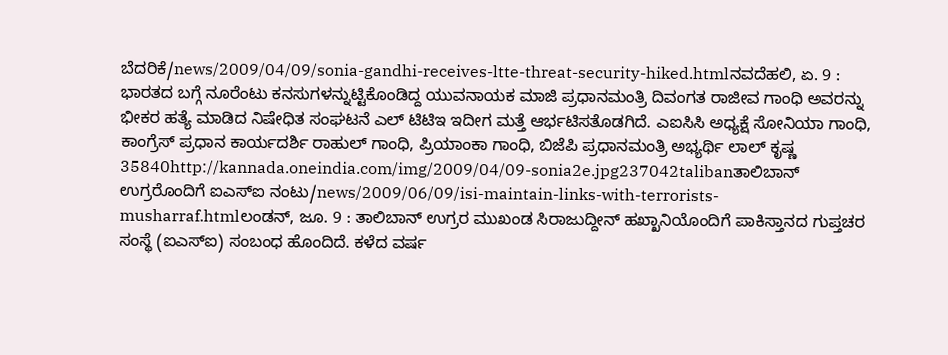ಬೆದರಿಕೆ/news/2009/04/09/sonia-gandhi-receives-ltte-threat-security-hiked.htmlನವದೆಹಲಿ, ಏ. 9 : ಭಾರತದ ಬಗ್ಗೆ ನೂರೆಂಟು ಕನಸುಗಳನ್ನುಟ್ಟಿಕೊಂಡಿದ್ದ ಯುವನಾಯಕ ಮಾಜಿ ಪ್ರಧಾನಮಂತ್ರಿ ದಿವಂಗತ ರಾಜೀವ ಗಾಂಧಿ ಅವರನ್ನು ಭೀಕರ ಹತ್ಯೆ ಮಾಡಿದ ನಿಷೇಧಿತ ಸಂಘಟನೆ ಎಲ್ ಟಿಟಿಇ ಇದೀಗ ಮತ್ತೆ ಆರ್ಭಟಿಸತೊಡಗಿದೆ. ಎಐಸಿಸಿ ಅಧ್ಯಕ್ಷೆ ಸೋನಿಯಾ ಗಾಂಧಿ, ಕಾಂಗ್ರೆಸ್ ಪ್ರಧಾನ ಕಾರ್ಯದರ್ಶಿ ರಾಹುಲ್ ಗಾಂಧಿ, ಪ್ರಿಯಾಂಕಾ ಗಾಂಧಿ, ಬಿಜೆಪಿ ಪ್ರಧಾನಮಂತ್ರಿ ಅಭ್ಯರ್ಥಿ ಲಾಲ್ ಕೃಷ್ಣ 35840http://kannada.oneindia.com/img/2009/04/09-sonia2e.jpg237042talibanತಾಲಿಬಾನ್ ಉಗ್ರರೊಂದಿಗೆ ಐಎಸ್ಐ ನಂಟು/news/2009/06/09/isi-maintain-links-with-terrorists-musharraf.htmlಲಂಡನ್, ಜೂ. 9 : ತಾಲಿಬಾನ್ ಉಗ್ರರ ಮುಖಂಡ ಸಿರಾಜುದ್ದೀನ್ ಹಖ್ಖಾನಿಯೊಂದಿಗೆ ಪಾಕಿಸ್ತಾನದ ಗುಪ್ತಚರ ಸಂಸ್ಥೆ (ಐಎಸ್ಐ) ಸಂಬಂಧ ಹೊಂದಿದೆ. ಕಳೆದ ವರ್ಷ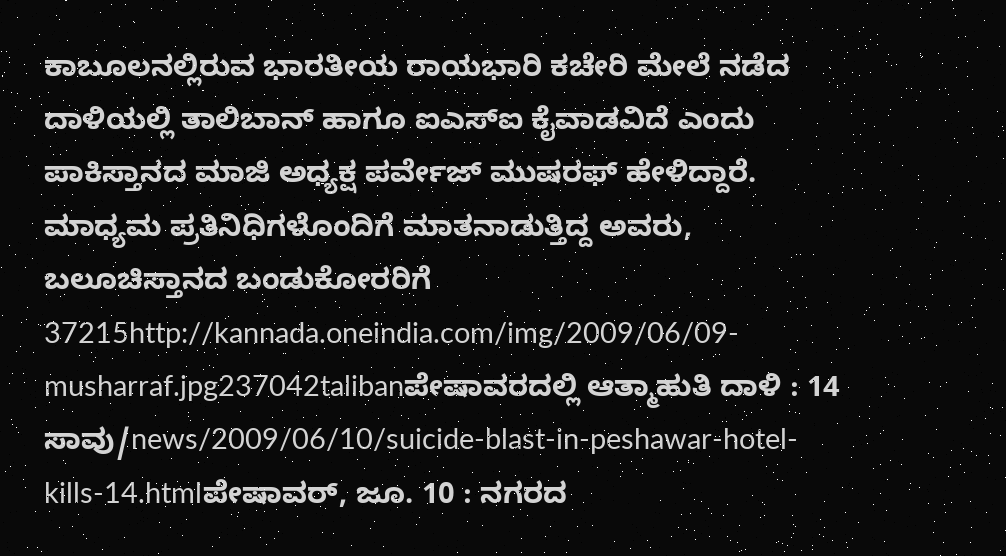ಕಾಬೂಲನಲ್ಲಿರುವ ಭಾರತೀಯ ರಾಯಭಾರಿ ಕಚೇರಿ ಮೇಲೆ ನಡೆದ ದಾಳಿಯಲ್ಲಿ ತಾಲಿಬಾನ್ ಹಾಗೂ ಐಎಸ್ಐ ಕೈವಾಡವಿದೆ ಎಂದು ಪಾಕಿಸ್ತಾನದ ಮಾಜಿ ಅಧ್ಯಕ್ಷ ಪರ್ವೇಜ್ ಮುಷರಫ್ ಹೇಳಿದ್ದಾರೆ. ಮಾಧ್ಯಮ ಪ್ರತಿನಿಧಿಗಳೊಂದಿಗೆ ಮಾತನಾಡುತ್ತಿದ್ದ ಅವರು, ಬಲೂಚಿಸ್ತಾನದ ಬಂಡುಕೋರರಿಗೆ 37215http://kannada.oneindia.com/img/2009/06/09-musharraf.jpg237042talibanಪೇಷಾವರದಲ್ಲಿ ಆತ್ಮಾಹುತಿ ದಾಳಿ : 14 ಸಾವು/news/2009/06/10/suicide-blast-in-peshawar-hotel-kills-14.htmlಪೇಷಾವರ್, ಜೂ. 10 : ನಗರದ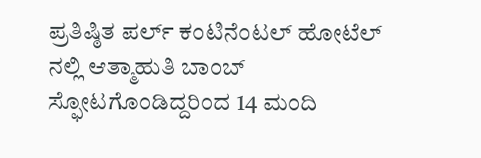ಪ್ರತಿಷ್ಠಿತ ಪರ್ಲ್ ಕಂಟಿನೆಂಟಲ್ ಹೋಟೆಲ್ ನಲ್ಲಿ ಆತ್ಮಾಹುತಿ ಬಾಂಬ್ ಸ್ಫೋಟಗೊಂಡಿದ್ದರಿಂದ 14 ಮಂದಿ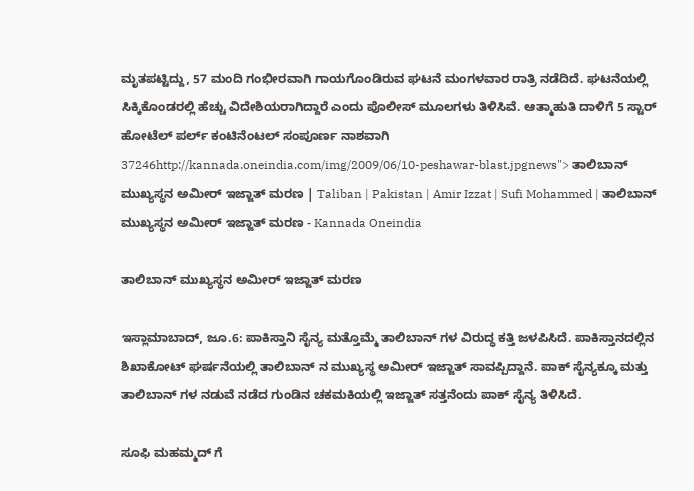ಮೃತಪಟ್ಟಿದ್ದು, 57 ಮಂದಿ ಗಂಭೀರವಾಗಿ ಗಾಯಗೊಂಡಿರುವ ಘಟನೆ ಮಂಗಳವಾರ ರಾತ್ರಿ ನಡೆದಿದೆ. ಘಟನೆಯಲ್ಲಿ ಸಿಕ್ಕಿಕೊಂಡರಲ್ಲಿ ಹೆಚ್ಚು ವಿದೇಶಿಯರಾಗಿದ್ದಾರೆ ಎಂದು ಪೊಲೀಸ್ ಮೂಲಗಳು ತಿಳಿಸಿವೆ. ಆತ್ಮಾಹುತಿ ದಾಳಿಗೆ 5 ಸ್ಟಾರ್ ಹೋಟೆಲ್ ಪರ್ಲ್ ಕಂಟಿನೆಂಟಲ್ ಸಂಪೂರ್ಣ ನಾಶವಾಗಿ 37246http://kannada.oneindia.com/img/2009/06/10-peshawar-blast.jpgnews"> ತಾಲಿಬಾನ್ ಮುಖ್ಯಸ್ಥನ ಅಮೀರ್ ಇಜ್ಜಾತ್ ಮರಣ | Taliban | Pakistan | Amir Izzat | Sufi Mohammed | ತಾಲಿಬಾನ್ ಮುಖ್ಯಸ್ಥನ ಅಮೀರ್ ಇಜ್ಜಾತ್ ಮರಣ - Kannada Oneindia

ತಾಲಿಬಾನ್ ಮುಖ್ಯಸ್ಥನ ಅಮೀರ್ ಇಜ್ಜಾತ್ ಮರಣ

ಇಸ್ಲಾಮಾಬಾದ್, ಜೂ.6: ಪಾಕಿಸ್ತಾನಿ ಸೈನ್ಯ ಮತ್ತೊಮ್ಮೆ ತಾಲಿಬಾನ್ ಗಳ ವಿರುದ್ಧ ಕತ್ತಿ ಜಳಪಿಸಿದೆ. ಪಾಕಿಸ್ತಾನದಲ್ಲಿನ ಶಿಖಾಕೋಟ್ ಘರ್ಷನೆಯಲ್ಲಿ ತಾಲಿಬಾನ್ ನ ಮುಖ್ಯಸ್ಥ ಅಮೀರ್ ಇಜ್ಜಾತ್ ಸಾವಪ್ಪಿದ್ದಾನೆ. ಪಾಕ್ ಸೈನ್ಯಕ್ಕೂ ಮತ್ತು ತಾಲಿಬಾನ್ ಗಳ ನಡುವೆ ನಡೆದ ಗುಂಡಿನ ಚಕಮಕಿಯಲ್ಲಿ ಇಜ್ಜಾತ್ ಸತ್ತನೆಂದು ಪಾಕ್ ಸೈನ್ಯ ತಿಳಿಸಿದೆ.

ಸೂಫಿ ಮಹಮ್ಮದ್ ಗೆ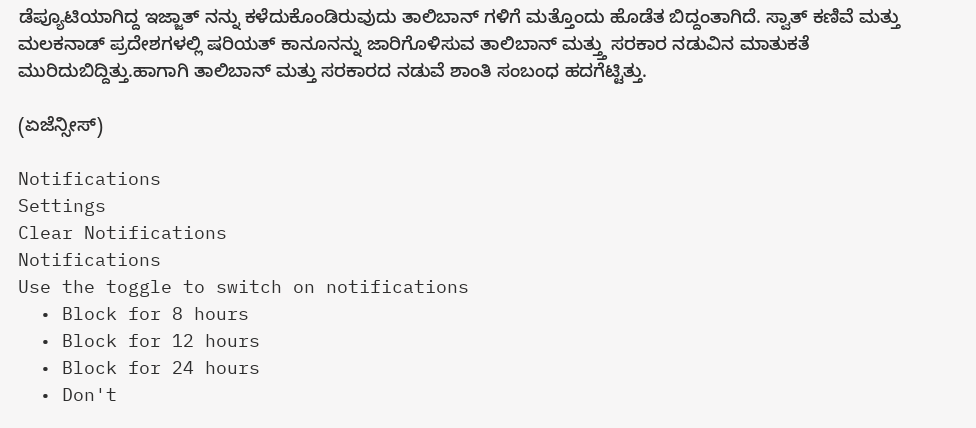ಡೆಪ್ಯೂಟಿಯಾಗಿದ್ದ ಇಜ್ಜಾತ್ ನನ್ನು ಕಳೆದುಕೊಂಡಿರುವುದು ತಾಲಿಬಾನ್ ಗಳಿಗೆ ಮತ್ತೊಂದು ಹೊಡೆತ ಬಿದ್ದಂತಾಗಿದೆ. ಸ್ವಾತ್ ಕಣಿವೆ ಮತ್ತು ಮಲಕನಾಡ್ ಪ್ರದೇಶಗಳಲ್ಲಿ ಷರಿಯತ್ ಕಾನೂನನ್ನು ಜಾರಿಗೊಳಿಸುವ ತಾಲಿಬಾನ್ ಮತ್ತ್ತು ಸರಕಾರ ನಡುವಿನ ಮಾತುಕತೆ ಮುರಿದುಬಿದ್ದಿತ್ತು.ಹಾಗಾಗಿ ತಾಲಿಬಾನ್ ಮತ್ತು ಸರಕಾರದ ನಡುವೆ ಶಾಂತಿ ಸಂಬಂಧ ಹದಗೆಟ್ಟಿತ್ತು.

(ಏಜೆನ್ಸೀಸ್)

Notifications
Settings
Clear Notifications
Notifications
Use the toggle to switch on notifications
  • Block for 8 hours
  • Block for 12 hours
  • Block for 24 hours
  • Don't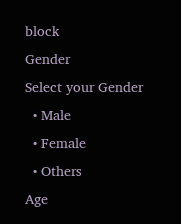block
Gender
Select your Gender
  • Male
  • Female
  • Others
Age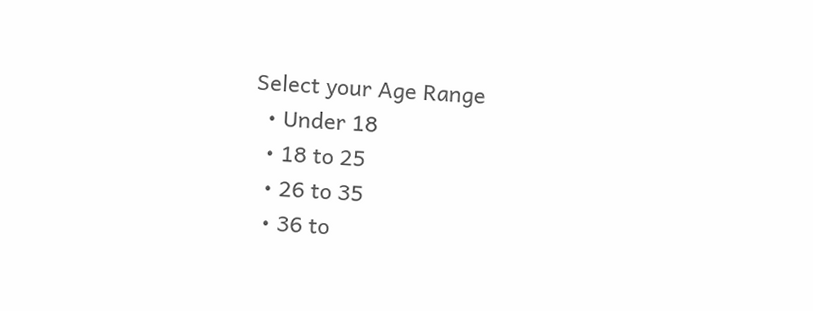Select your Age Range
  • Under 18
  • 18 to 25
  • 26 to 35
  • 36 to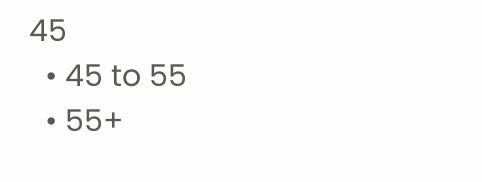45
  • 45 to 55
  • 55+